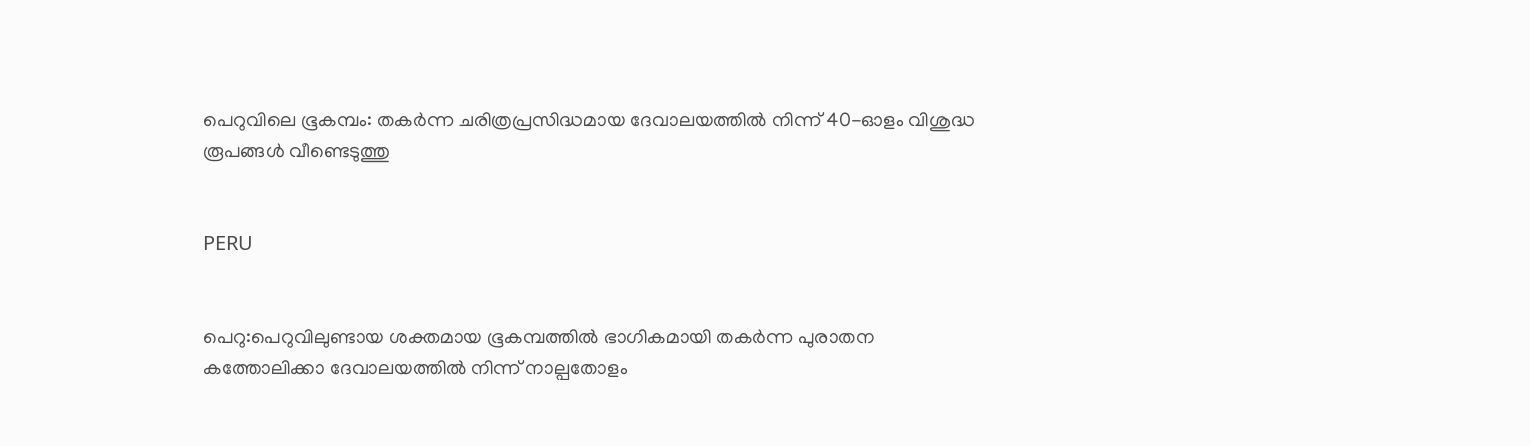പെറുവിലെ ഭൂകമ്പം: തകര്‍ന്ന ചരിത്രപ്രസിദ്ധമായ ദേവാലയത്തില്‍ നിന്ന് 40-ഓളം വിശുദ്ധ രൂപങ്ങള്‍ വീണ്ടെടുത്തു


PERU


പെറു:പെറുവിലുണ്ടായ ശക്തമായ ഭൂകമ്പത്തില്‍ ഭാഗികമായി തകര്‍ന്ന പുരാതന കത്തോലിക്കാ ദേവാലയത്തില്‍ നിന്ന് നാല്പതോളം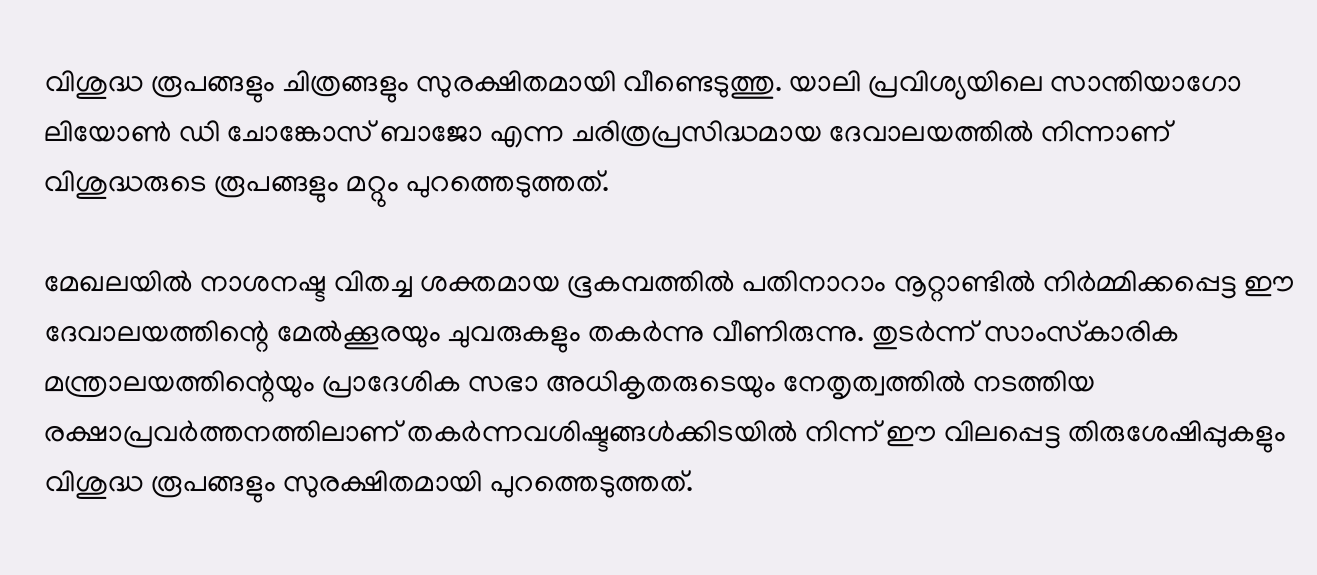വിശുദ്ധ രൂപങ്ങളും ചിത്രങ്ങളും സുരക്ഷിതമായി വീണ്ടെടുത്തു. യാലി പ്രവിശ്യയിലെ സാന്തിയാഗോ ലിയോണ്‍ ഡി ചോങ്കോസ് ബാജോ എന്ന ചരിത്രപ്രസിദ്ധമായ ദേവാലയത്തില്‍ നിന്നാണ് വിശുദ്ധരുടെ രൂപങ്ങളും മറ്റും പുറത്തെടുത്തത്.

മേഖലയില്‍ നാശനഷ്ട വിതച്ച ശക്തമായ ഭൂകമ്പത്തില്‍ പതിനാറാം നൂറ്റാണ്ടില്‍ നിര്‍മ്മിക്കപ്പെട്ട ഈ ദേവാലയത്തിന്റെ മേല്‍ക്കൂരയും ചുവരുകളും തകര്‍ന്നു വീണിരുന്നു. തുടര്‍ന്ന് സാംസ്‌കാരിക മന്ത്രാലയത്തിന്റെയും പ്രാദേശിക സഭാ അധികൃതരുടെയും നേതൃത്വത്തില്‍ നടത്തിയ രക്ഷാപ്രവര്‍ത്തനത്തിലാണ് തകര്‍ന്നവശിഷ്ടങ്ങള്‍ക്കിടയില്‍ നിന്ന് ഈ വിലപ്പെട്ട തിരുശേഷിപ്പുകളും വിശുദ്ധ രൂപങ്ങളും സുരക്ഷിതമായി പുറത്തെടുത്തത്.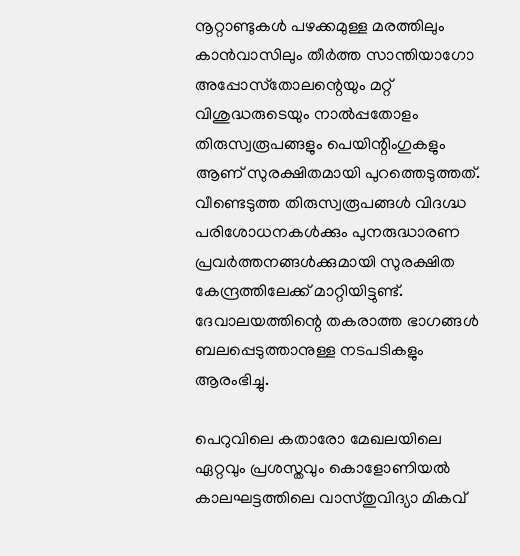നൂറ്റാണ്ടുകള്‍ പഴക്കമുള്ള മരത്തിലും കാന്‍വാസിലും തീര്‍ത്ത സാന്തിയാഗോ അപ്പോസ്‌തോലന്റെയും മറ്റ് വിശുദ്ധരുടെയും നാല്‍പ്പതോളം തിരുസ്വരൂപങ്ങളും പെയിന്റിംഗുകളും ആണ് സുരക്ഷിതമായി പുറത്തെടുത്തത്. വീണ്ടെടുത്ത തിരുസ്വരൂപങ്ങള്‍ വിദഗ്ദ്ധ പരിശോധനകള്‍ക്കും പുനരുദ്ധാരണ പ്രവര്‍ത്തനങ്ങള്‍ക്കുമായി സുരക്ഷിത കേന്ദ്രത്തിലേക്ക് മാറ്റിയിട്ടുണ്ട്. ദേവാലയത്തിന്റെ തകരാത്ത ഭാഗങ്ങള്‍ ബലപ്പെടുത്താനുള്ള നടപടികളും ആരംഭിച്ചു.

പെറുവിലെ കതാരോ മേഖലയിലെ ഏറ്റവും പ്രശസ്തവും കൊളോണിയല്‍ കാലഘട്ടത്തിലെ വാസ്തുവിദ്യാ മികവ്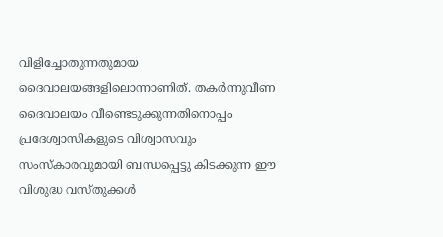വിളിച്ചോതുന്നതുമായ ദൈവാലയങ്ങളിലൊന്നാണിത്. തകര്‍ന്നുവീണ ദൈവാലയം വീണ്ടെടുക്കുന്നതിനൊപ്പം പ്രദേശ്വാസികളുടെ വിശ്വാസവും സംസ്‌കാരവുമായി ബന്ധപ്പെട്ടു കിടക്കുന്ന ഈ വിശുദ്ധ വസ്തുക്കള്‍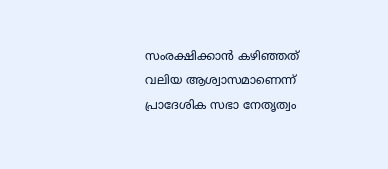സംരക്ഷിക്കാന്‍ കഴിഞ്ഞത് വലിയ ആശ്വാസമാണെന്ന് പ്രാദേശിക സഭാ നേതൃത്വം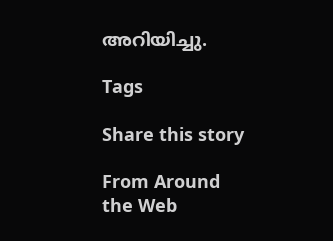അറിയിച്ചു.

Tags

Share this story

From Around the Web